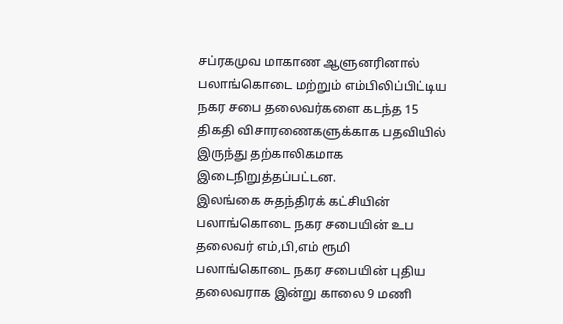சப்ரகமுவ மாகாண ஆளுனரினால் பலாங்கொடை மற்றும் எம்பிலிப்பிட்டிய நகர சபை தலைவர்களை கடந்த 15 திகதி விசாரணைகளுக்காக பதவியில் இருந்து தற்காலிகமாக இடைநிறுத்தப்பட்டன.
இலங்கை சுதந்திரக் கட்சியின் பலாங்கொடை நகர சபையின் உப தலைவர் எம்,பி,எம் ரூமி பலாங்கொடை நகர சபையின் புதிய தலைவராக இன்று காலை 9 மணி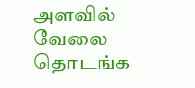அளவில் வேலை தொடங்க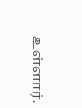உள்ளார்.